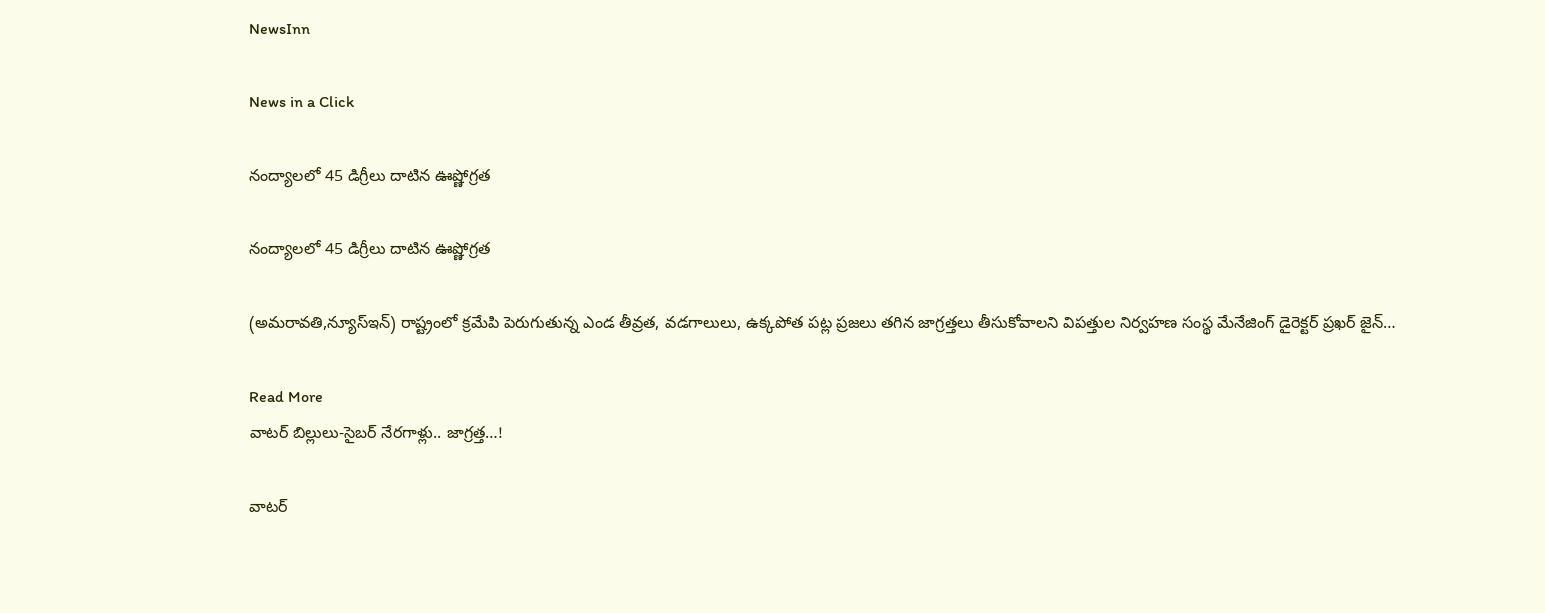NewsInn

News in a Click

నంద్యాల‌లో 45 డిగ్రీలు దాటిన ఊష్ణోగ్ర‌త‌

నంద్యాల‌లో 45 డిగ్రీలు దాటిన ఊష్ణోగ్ర‌త‌

(అమ‌రావ‌తి,న్యూస్ఇన్‌) రాష్ట్రంలో క్రమేపి పెరుగుతున్న ఎండ తీవ్రత, వడగాలులు, ఉక్కపోత పట్ల ప్రజలు తగిన జాగ్రత్తలు తీసుకోవాలని విపత్తుల నిర్వహణ సంస్థ మేనేజింగ్ డైరెక్టర్ ప్రఖర్ జైన్…

Read More
వాటర్ బిల్లులు-సైబ‌ర్ నేర‌గాళ్లు.. జాగ్రత్త…!

వాటర్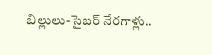బిల్లులు-సైబ‌ర్ నేర‌గాళ్లు..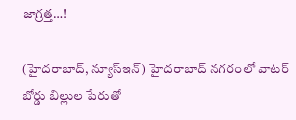జాగ్రత్త…!

(హైద‌రాబాద్, న్యూస్ఇన్‌) హైదరాబాద్‌ నగరంలో వాటర్ బోర్డు బిల్లుల పేరుతో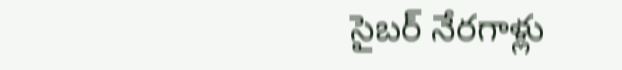సైబర్ నేరగాళ్లు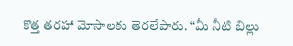కొత్త తరహా మోసాలకు తెరలేపారు. “మీ నీటి బిల్లు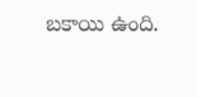బకాయి ఉంది.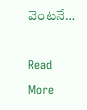వెంటనే…

Read More